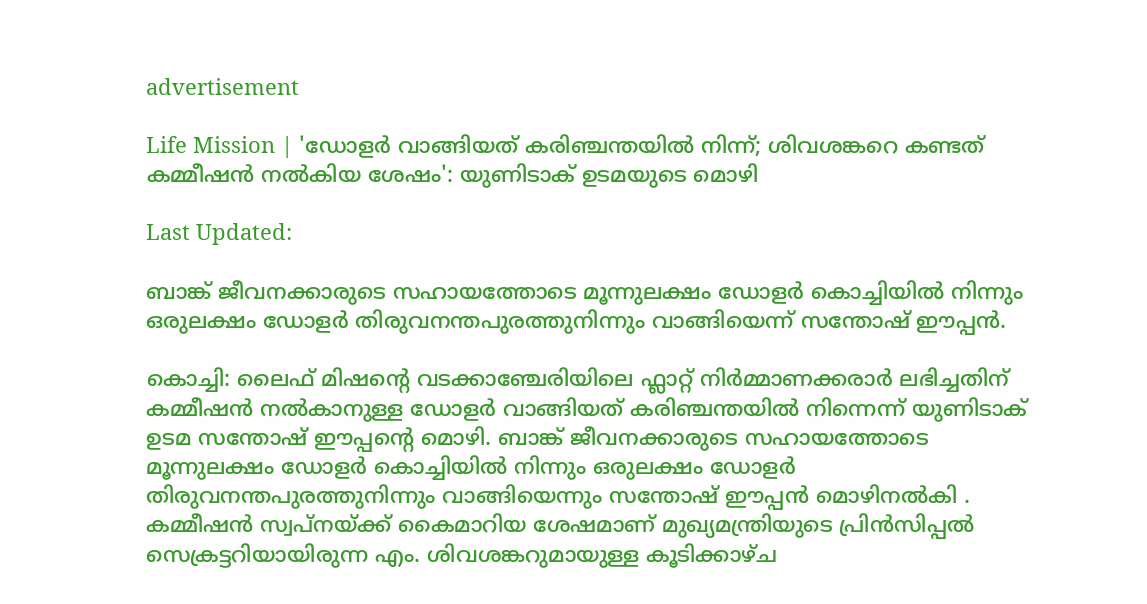advertisement

Life Mission | 'ഡോളർ വാങ്ങിയത് കരിഞ്ചന്തയിൽ നിന്ന്; ശിവശങ്കറെ കണ്ടത് കമ്മീഷൻ നൽകിയ ശേഷം': യുണിടാക് ഉടമയുടെ മൊഴി

Last Updated:

ബാങ്ക് ജീവനക്കാരുടെ സഹായത്തോടെ മൂന്നുലക്ഷം ഡോളര്‍ കൊച്ചിയില്‍ നിന്നും ഒരുലക്ഷം ഡോളർ തിരുവനന്തപുരത്തുനിന്നും വാങ്ങിയെന്ന് സന്തോഷ് ഈപ്പന്‍.

കൊച്ചി: ലൈഫ് മിഷന്റെ വടക്കാഞ്ചേരിയിലെ ഫ്ലാറ്റ് നിർമ്മാണക്കരാർ ലഭിച്ചതിന് കമ്മീഷൻ നൽകാനുള്ള ഡോളർ വാങ്ങിയത് കരിഞ്ചന്തയിൽ നിന്നെന്ന് യുണിടാക് ഉടമ സന്തോഷ് ഈപ്പന്റെ മൊഴി. ബാങ്ക് ജീവനക്കാരുടെ സഹായത്തോടെ മൂന്നുലക്ഷം ഡോളര്‍ കൊച്ചിയില്‍ നിന്നും ഒരുലക്ഷം ഡോളർ തിരുവനന്തപുരത്തുനിന്നും വാങ്ങിയെന്നും സന്തോഷ് ഈപ്പന്‍ മൊഴിനല്‍കി . കമ്മീഷൻ സ്വപ്നയ്ക്ക് കൈമാറിയ ശേഷമാണ് മുഖ്യമന്ത്രിയുടെ പ്രിൻസിപ്പൽ സെക്രട്ടറിയായിരുന്ന എം. ശിവശങ്കറുമായുള്ള കൂടിക്കാഴ്ച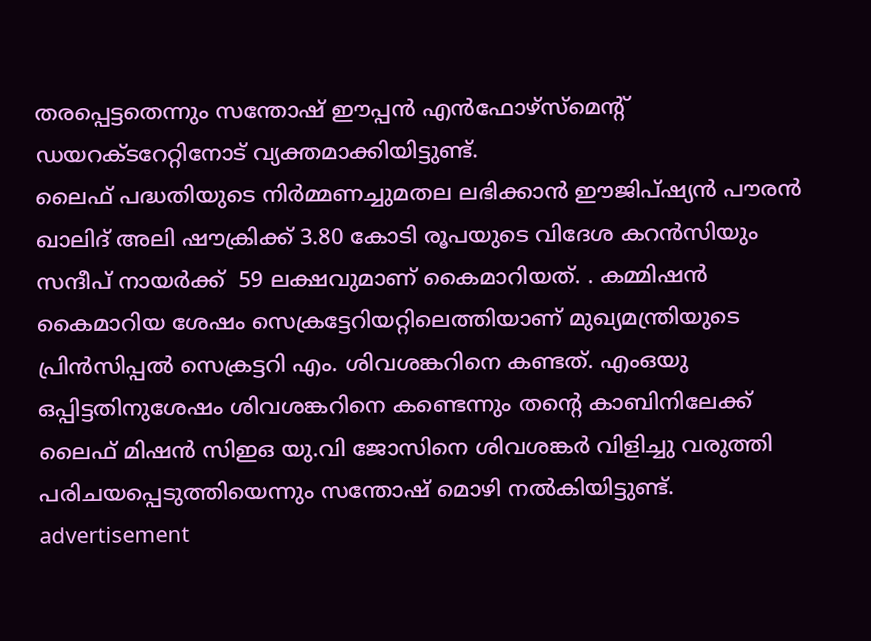തരപ്പെട്ടതെന്നും സന്തോഷ് ഈപ്പൻ എൻഫോഴ്സ്മെന്റ് ഡയറക്ടറേറ്റിനോട് വ്യക്തമാക്കിയിട്ടുണ്ട്.
ലൈഫ് പദ്ധതിയുടെ നിർമ്മണച്ചുമതല ലഭിക്കാൻ ഈജിപ്ഷ്യൻ പൗരൻ ഖാലിദ് അലി ഷൗക്രിക്ക് 3.80 കോടി രൂപയുടെ വിദേശ കറൻസിയും സന്ദീപ് നായർക്ക്  59 ലക്ഷവുമാണ് കൈമാറിയത്. . കമ്മിഷൻ കൈമാറിയ ശേഷം സെക്രട്ടേറിയറ്റിലെത്തിയാണ് മുഖ്യമന്ത്രിയുടെ പ്രിൻസിപ്പൽ സെക്രട്ടറി എം. ശിവശങ്കറിനെ കണ്ടത്. എംഒയു ഒപ്പിട്ടതിനുശേഷം ശിവശങ്കറിനെ കണ്ടെന്നും തന്റെ കാബിനിലേക്ക് ലൈഫ് മിഷൻ സിഇഒ യു.വി ജോസിനെ ശിവശങ്കർ വിളിച്ചു വരുത്തി പരിചയപ്പെടുത്തിയെന്നും സന്തോഷ് മൊഴി നൽകിയിട്ടുണ്ട്.
advertisement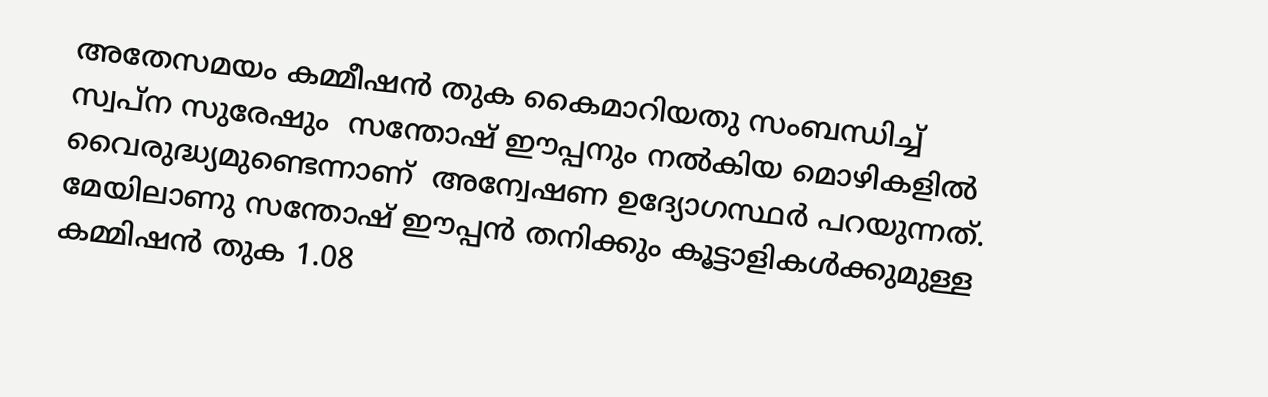അതേസമയം കമ്മീഷൻ തുക കൈമാറിയതു സംബന്ധിച്ച് സ്വപ്ന സുരേഷും  സന്തോഷ് ഈപ്പനും നൽകിയ മൊഴികളിൽ വൈരുദ്ധ്യമുണ്ടെന്നാണ്  അന്വേഷണ ഉദ്യോഗസ്ഥർ പറയുന്നത്. മേയിലാണു സന്തോഷ് ഈപ്പൻ തനിക്കും കൂട്ടാളികൾക്കുമുള്ള കമ്മിഷൻ തുക 1.08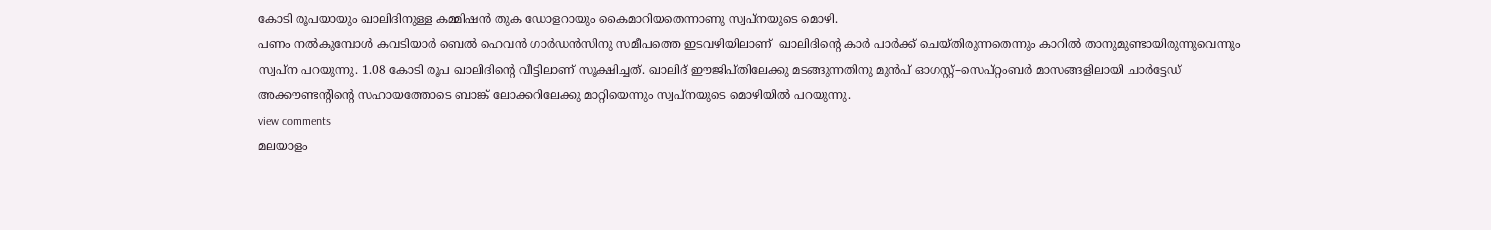കോടി രൂപയായും ഖാലിദിനുള്ള കമ്മിഷൻ തുക ഡോളറായും കൈമാറിയതെന്നാണു സ്വപ്നയുടെ മൊഴി.
പണം നൽകുമ്പോൾ കവടിയാർ ബെൽ ഹെവൻ ഗാർഡൻസിനു സമീപത്തെ ഇടവഴിയിലാണ്  ഖാലിദിന്റെ കാർ പാർക്ക് ചെയ്തിരുന്നതെന്നും കാറിൽ താനുമുണ്ടായിരുന്നുവെന്നും സ്വപ്ന പറയുന്നു. 1.08 കോടി രൂപ ഖാലിദിന്റെ വീട്ടിലാണ് സൂക്ഷിച്ചത്. ഖാലിദ് ഈജിപ്തിലേക്കു മടങ്ങുന്നതിനു മുൻപ് ഓഗസ്റ്റ്–സെപ്റ്റംബർ മാസങ്ങളിലായി ചാർട്ടേഡ് അക്കൗണ്ടന്റിന്റെ സഹായത്തോടെ ബാങ്ക് ലോക്കറിലേക്കു മാറ്റിയെന്നും സ്വപ്നയുടെ മൊഴിയിൽ പറയുന്നു.
view comments
മലയാളം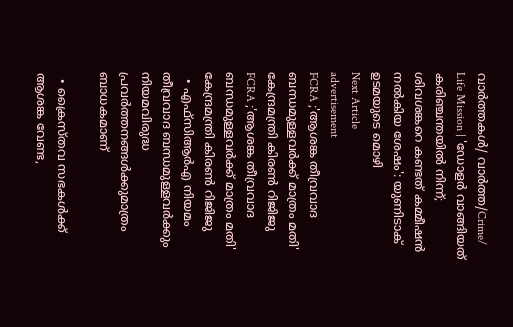വാർത്തകൾ/ വാർത്ത/Crime/
Life Mission | 'ഡോളർ വാങ്ങിയത് കരിഞ്ചന്തയിൽ നിന്ന്; ശിവശങ്കറെ കണ്ടത് കമ്മീഷൻ നൽകിയ ശേഷം': യുണിടാക് ഉടമയുടെ മൊഴി
Next Article
advertisement
FCRA ;'ആശങ്ക തീവ്രവാദ ബന്ധമുള്ളവർക്ക് മാത്രം മതി' കേന്ദ്രമന്ത്രി കിരണ്‍ റിജിജു
FCRA ;'ആശങ്ക തീവ്രവാദ ബന്ധമുള്ളവർക്ക് മാത്രം മതി' കേന്ദ്രമന്ത്രി കിരണ്‍ റിജിജു
  • എഫ്‌സിആർഎ നിയമം തീവ്രവാദ ബന്ധമുള്ളവർക്കും നിയമവിരുദ്ധ പ്രവർത്തനങ്ങൾക്കുമാത്രം ബാധകമാണ്

  • ക്രൈസ്തവ സഭകൾക്ക് ആശങ്ക വേണ്ട,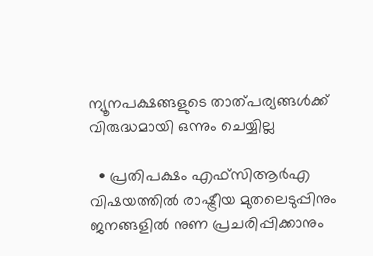ന്യൂനപക്ഷങ്ങളുടെ താത്പര്യങ്ങൾക്ക് വിരുദ്ധമായി ഒന്നും ചെയ്യില്ല

  • പ്രതിപക്ഷം എഫ്‌സിആർഎ വിഷയത്തിൽ രാഷ്ട്രീയ മുതലെടുപ്പിനും ജനങ്ങളിൽ നുണ പ്രചരിപ്പിക്കാനും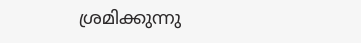ശ്രമിക്കുന്നു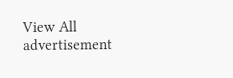View All
advertisement